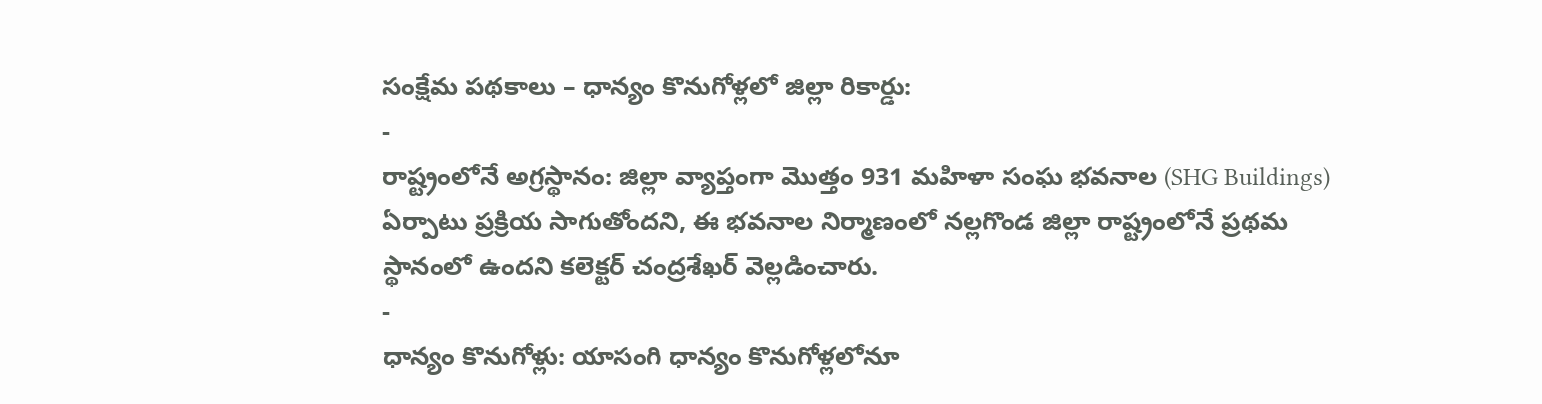సంక్షేమ పథకాలు – ధాన్యం కొనుగోళ్లలో జిల్లా రికార్డు:
-
రాష్ట్రంలోనే అగ్రస్థానం: జిల్లా వ్యాప్తంగా మొత్తం 931 మహిళా సంఘ భవనాల (SHG Buildings) ఏర్పాటు ప్రక్రియ సాగుతోందని, ఈ భవనాల నిర్మాణంలో నల్లగొండ జిల్లా రాష్ట్రంలోనే ప్రథమ స్థానంలో ఉందని కలెక్టర్ చంద్రశేఖర్ వెల్లడించారు.
-
ధాన్యం కొనుగోళ్లు: యాసంగి ధాన్యం కొనుగోళ్లలోనూ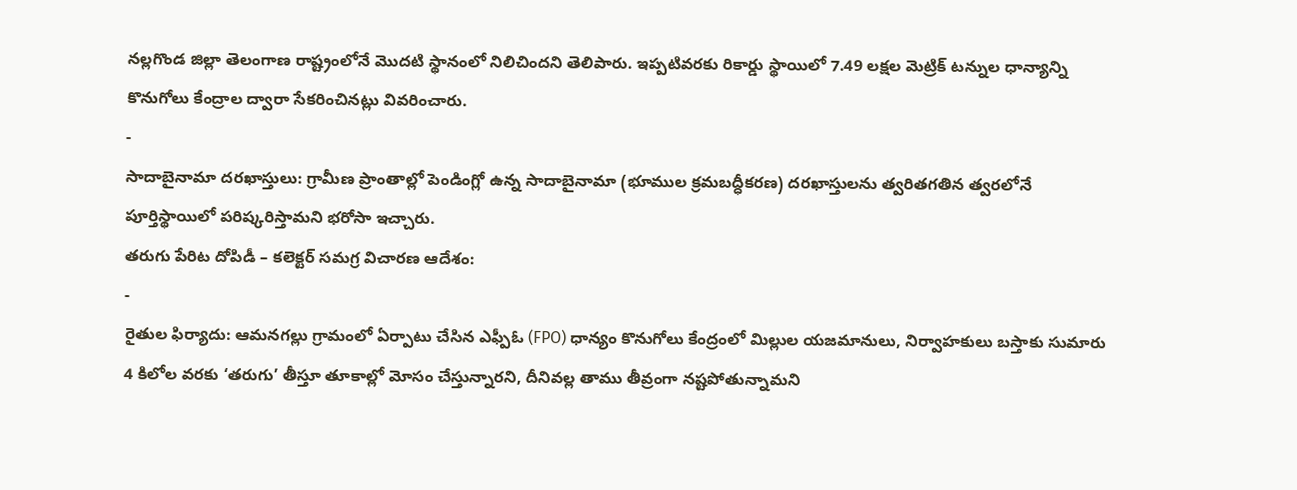నల్లగొండ జిల్లా తెలంగాణ రాష్ట్రంలోనే మొదటి స్థానంలో నిలిచిందని తెలిపారు. ఇప్పటివరకు రికార్డు స్థాయిలో 7.49 లక్షల మెట్రిక్ టన్నుల ధాన్యాన్ని కొనుగోలు కేంద్రాల ద్వారా సేకరించినట్లు వివరించారు.
-
సాదాబైనామా దరఖాస్తులు: గ్రామీణ ప్రాంతాల్లో పెండింగ్లో ఉన్న సాదాబైనామా (భూముల క్రమబద్ధీకరణ) దరఖాస్తులను త్వరితగతిన త్వరలోనే పూర్తిస్థాయిలో పరిష్కరిస్తామని భరోసా ఇచ్చారు.
తరుగు పేరిట దోపిడీ – కలెక్టర్ సమగ్ర విచారణ ఆదేశం:
-
రైతుల ఫిర్యాదు: ఆమనగల్లు గ్రామంలో ఏర్పాటు చేసిన ఎఫ్పీఓ (FPO) ధాన్యం కొనుగోలు కేంద్రంలో మిల్లుల యజమానులు, నిర్వాహకులు బస్తాకు సుమారు 4 కిలోల వరకు ‘తరుగు’ తీస్తూ తూకాల్లో మోసం చేస్తున్నారని, దీనివల్ల తాము తీవ్రంగా నష్టపోతున్నామని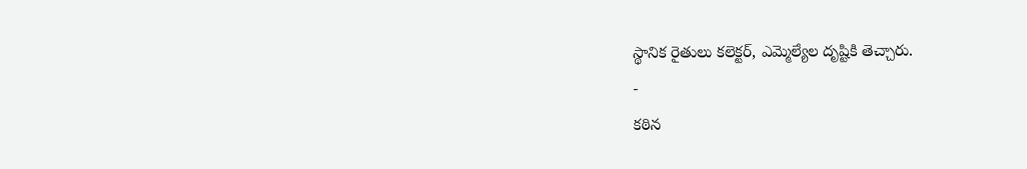స్థానిక రైతులు కలెక్టర్, ఎమ్మెల్యేల దృష్టికి తెచ్చారు.
-
కఠిన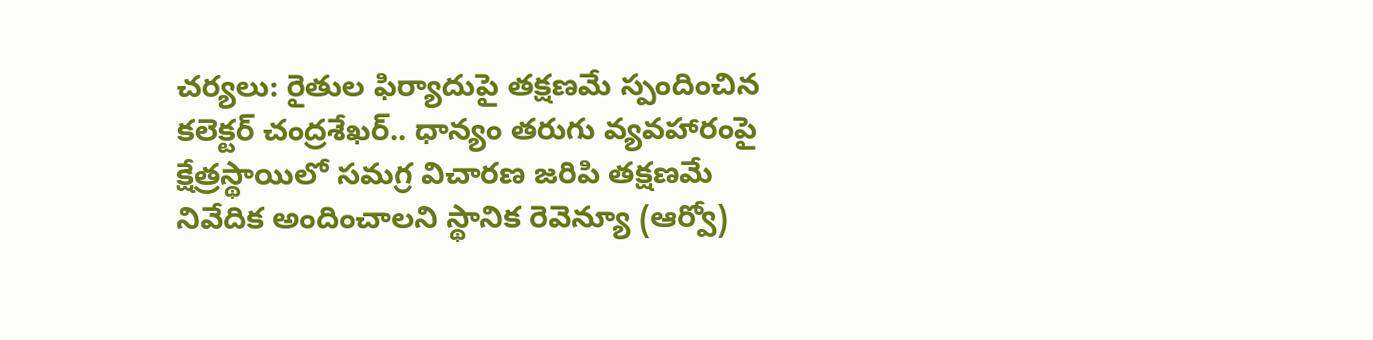చర్యలు: రైతుల ఫిర్యాదుపై తక్షణమే స్పందించిన కలెక్టర్ చంద్రశేఖర్.. ధాన్యం తరుగు వ్యవహారంపై క్షేత్రస్థాయిలో సమగ్ర విచారణ జరిపి తక్షణమే నివేదిక అందించాలని స్థానిక రెవెన్యూ (ఆర్వో)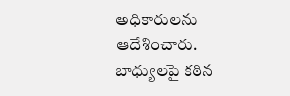అధికారులను ఆదేశించారు. బాధ్యులపై కఠిన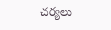చర్యలు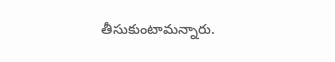తీసుకుంటామన్నారు.